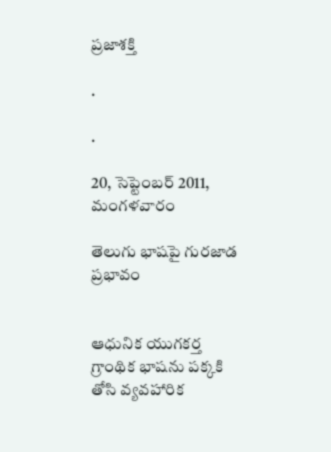ప్రజాశక్తి

.

.

20, సెప్టెంబర్ 2011, మంగళవారం

తెలుగు భాషపై గురజాడ ప్రభావం


ఆధునిక యుగకర్త గ్రాంథిక భాషను పక్కకి తోసి వ్యవహారిక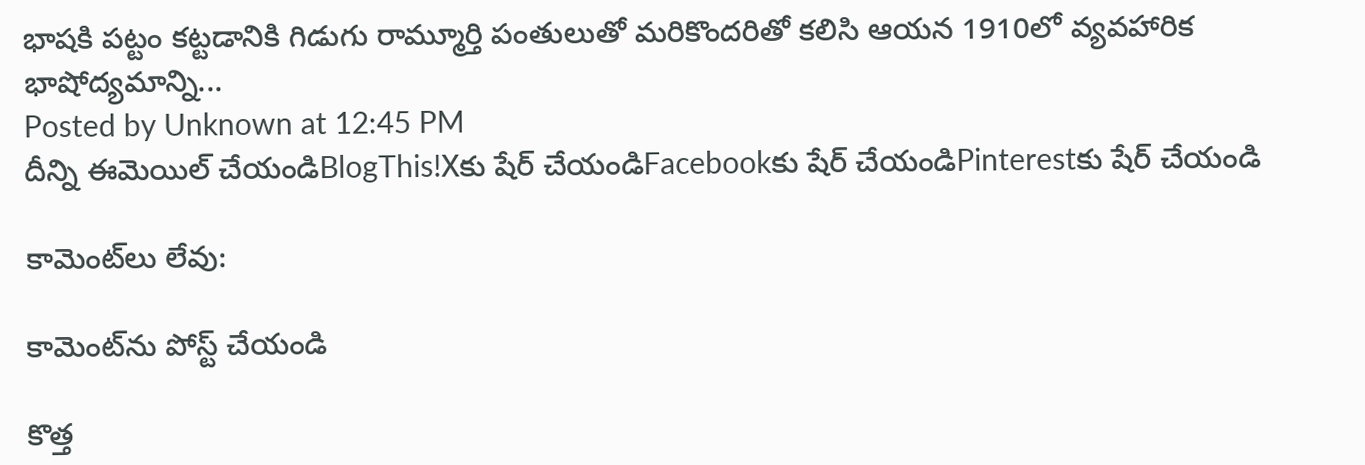భాషకి పట్టం కట్టడానికి గిడుగు రామ్మూర్తి పంతులుతో మరికొందరితో కలిసి ఆయన 1910లో వ్యవహారిక భాషోద్యమాన్ని...
Posted by Unknown at 12:45 PM
దీన్ని ఈమెయిల్‌ చేయండిBlogThis!Xకు షేర్ చేయండిFacebookకు షేర్ చేయండిPinterestకు షేర్ చేయండి

కామెంట్‌లు లేవు:

కామెంట్‌ను పోస్ట్ చేయండి

కొత్త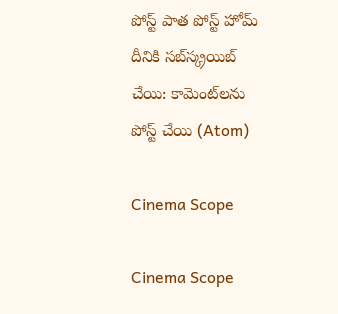పోస్ట్ పాత పోస్ట్ హోమ్
దీనికి సబ్‌స్క్రయిబ్ చేయి: కామెంట్‌లను పోస్ట్ చేయి (Atom)

Cinema Scope

Cinema Scope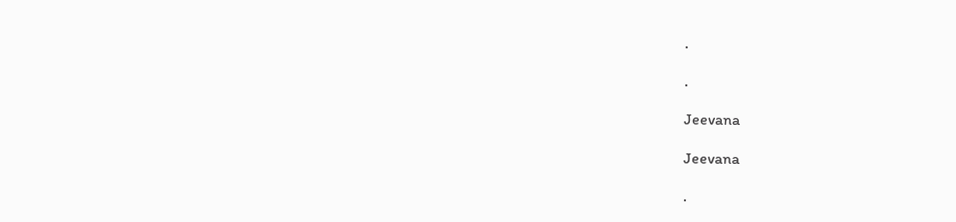.

.

Jeevana

Jeevana

.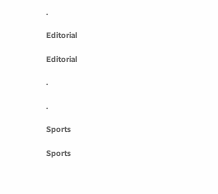.

Editorial

Editorial

.

.

Sports

Sports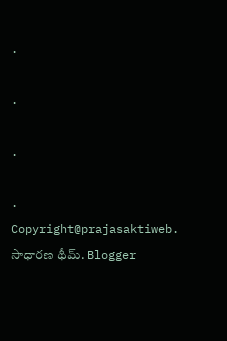.

.

.

.
Copyright@prajasaktiweb. సాధారణ థీమ్. Blogger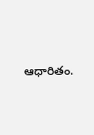ఆధారితం.